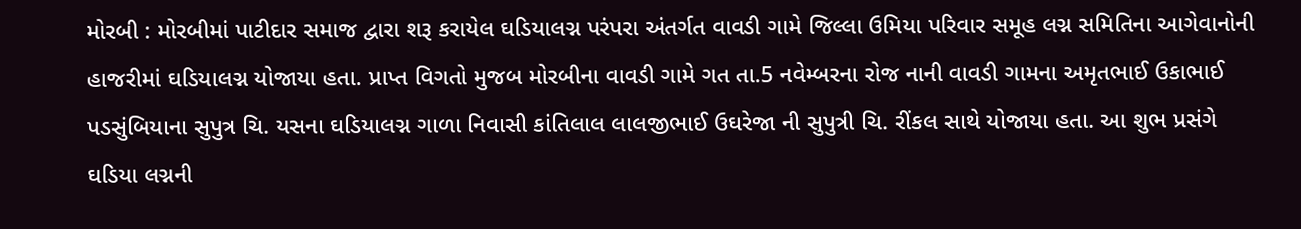મોરબી : મોરબીમાં પાટીદાર સમાજ દ્વારા શરૂ કરાયેલ ઘડિયાલગ્ન પરંપરા અંતર્ગત વાવડી ગામે જિલ્લા ઉમિયા પરિવાર સમૂહ લગ્ન સમિતિના આગેવાનોની હાજરીમાં ઘડિયાલગ્ન યોજાયા હતા. પ્રાપ્ત વિગતો મુજબ મોરબીના વાવડી ગામે ગત તા.5 નવેમ્બરના રોજ નાની વાવડી ગામના અમૃતભાઈ ઉકાભાઈ પડસુંબિયાના સુપુત્ર ચિ. યસના ઘડિયાલગ્ન ગાળા નિવાસી કાંતિલાલ લાલજીભાઈ ઉઘરેજા ની સુપુત્રી ચિ. રીંકલ સાથે યોજાયા હતા. આ શુભ પ્રસંગે ઘડિયા લગ્નની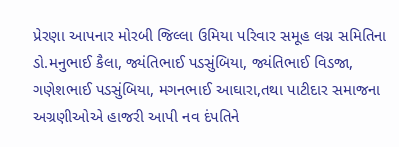પ્રેરણા આપનાર મોરબી જિલ્લા ઉમિયા પરિવાર સમૂહ લગ્ન સમિતિના ડો.મનુભાઈ કૈલા, જ્યંતિભાઈ પડસુંબિયા, જ્યંતિભાઈ વિડજા, ગણેશભાઈ પડસુંબિયા, મગનભાઈ આઘારા,તથા પાટીદાર સમાજના અગ્રણીઓએ હાજરી આપી નવ દંપતિને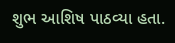શુભ આશિષ પાઠવ્યા હતા.